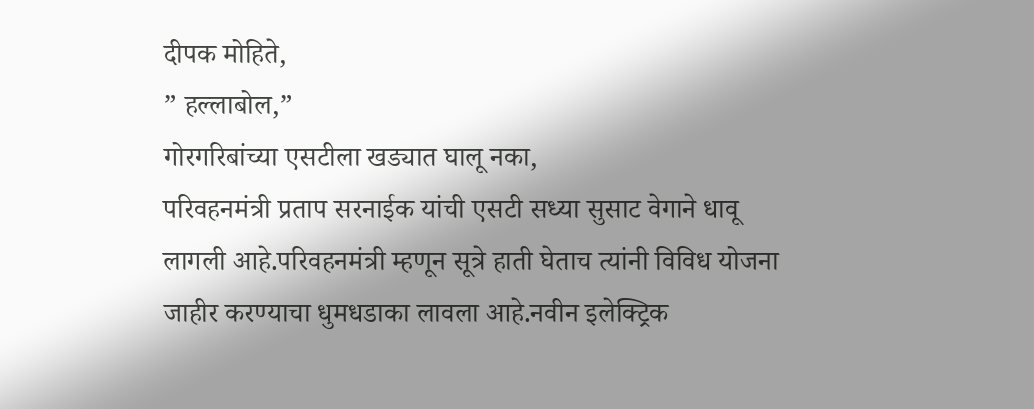दीपक मोहिते,
” हल्लाबोल,”
गोरगरिबांच्या एसटीला खड्यात घालू नका,
परिवहनमंत्री प्रताप सरनाईक यांची एसटी सध्या सुसाट वेगाने धावू लागली आहे.परिवहनमंत्री म्हणून सूत्रे हाती घेताच त्यांनी विविध योजना जाहीर करण्याचा धुमधडाका लावला आहे.नवीन इलेक्ट्रिक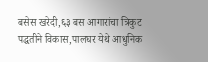बसेस खरेदी,६३ बस आगारांचा त्रिकुट पद्धतीने विकास,पालघर येथे आधुनिक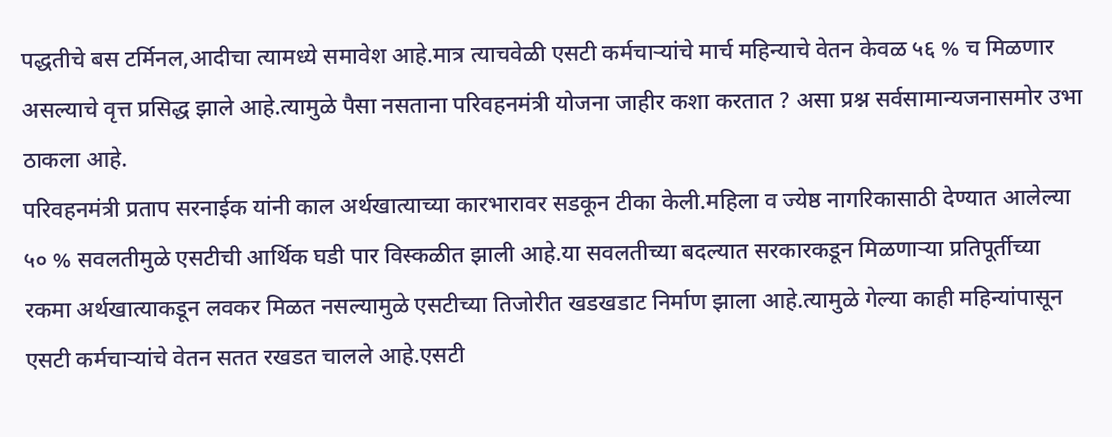पद्धतीचे बस टर्मिनल,आदीचा त्यामध्ये समावेश आहे.मात्र त्याचवेळी एसटी कर्मचाऱ्यांचे मार्च महिन्याचे वेतन केवळ ५६ % च मिळणार असल्याचे वृत्त प्रसिद्ध झाले आहे.त्यामुळे पैसा नसताना परिवहनमंत्री योजना जाहीर कशा करतात ? असा प्रश्न सर्वसामान्यजनासमोर उभा ठाकला आहे.
परिवहनमंत्री प्रताप सरनाईक यांनी काल अर्थखात्याच्या कारभारावर सडकून टीका केली.महिला व ज्येष्ठ नागरिकासाठी देण्यात आलेल्या ५० % सवलतीमुळे एसटीची आर्थिक घडी पार विस्कळीत झाली आहे.या सवलतीच्या बदल्यात सरकारकडून मिळणाऱ्या प्रतिपूर्तीच्या रकमा अर्थखात्याकडून लवकर मिळत नसल्यामुळे एसटीच्या तिजोरीत खडखडाट निर्माण झाला आहे.त्यामुळे गेल्या काही महिन्यांपासून एसटी कर्मचाऱ्यांचे वेतन सतत रखडत चालले आहे.एसटी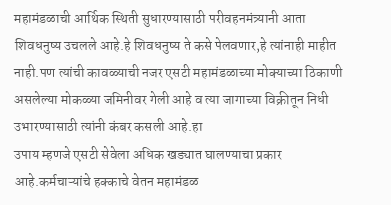महामंडळाची आर्थिक स्थिती सुधारण्यासाठी परीवहनमंत्र्यानी आता शिवधनुष्य उचलले आहे.हे शिवधनुष्य ते कसे पेलवणार,हे त्यांनाही माहीत नाही.पण त्यांची कावळ्याची नजर एसटी महामंडळाच्या मोक्याच्या ठिकाणी असलेल्या मोकळ्या जमिनीवर गेली आहे व त्या जागाच्या विक्रीतून निधी उभारण्यासाठी त्यांनी कंबर कसली आहे.हा
उपाय म्हणजे एसटी सेवेला अधिक खड्यात घालण्याचा प्रकार आहे.कर्मचाऱ्यांचे हक्काचे वेतन महामंडळ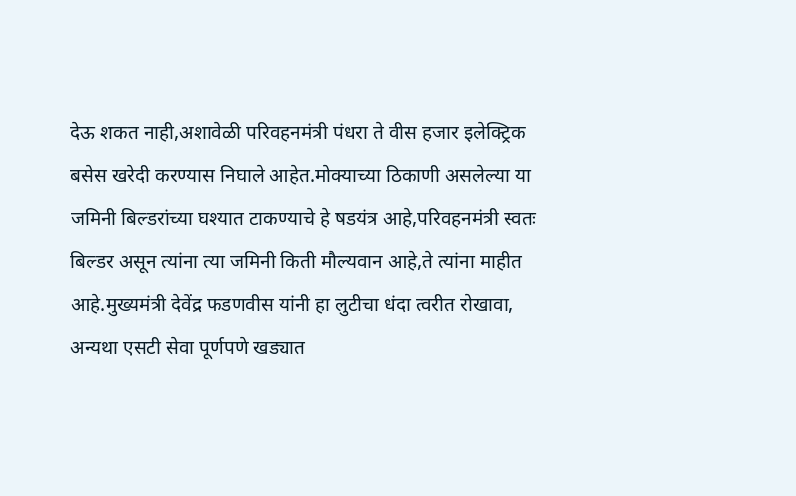देऊ शकत नाही,अशावेळी परिवहनमंत्री पंधरा ते वीस हजार इलेक्ट्रिक बसेस खरेदी करण्यास निघाले आहेत.मोक्याच्या ठिकाणी असलेल्या या जमिनी बिल्डरांच्या घश्यात टाकण्याचे हे षडयंत्र आहे,परिवहनमंत्री स्वतः बिल्डर असून त्यांना त्या जमिनी किती मौल्यवान आहे,ते त्यांना माहीत आहे.मुख्यमंत्री देवेंद्र फडणवीस यांनी हा लुटीचा धंदा त्वरीत रोखावा, अन्यथा एसटी सेवा पूर्णपणे खड्यात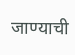जाण्याची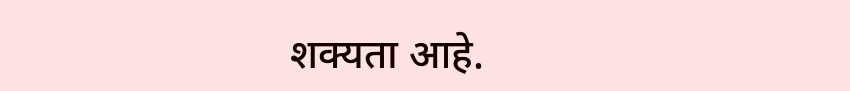शक्यता आहे.